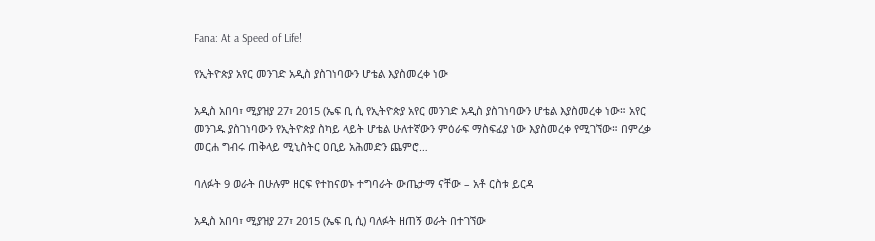Fana: At a Speed of Life!

የኢትዮጵያ አየር መንገድ አዲስ ያስገነባውን ሆቴል እያስመረቀ ነው

አዲስ አበባ፣ ሚያዝያ 27፣ 2015 (ኤፍ ቢ ሲ የኢትዮጵያ አየር መንገድ አዲስ ያስገነባውን ሆቴል እያስመረቀ ነው። አየር መንገዱ ያስገነባውን የኢትዮጵያ ስካይ ላይት ሆቴል ሁለተኛውን ምዕራፍ ማስፍፊያ ነው እያስመረቀ የሚገኘው። በምረቃ መርሐ ግብሩ ጠቅላይ ሚኒስትር ዐቢይ አሕመድን ጨምሮ…

ባለፉት 9 ወራት በሁሉም ዘርፍ የተከናወኑ ተግባራት ውጤታማ ናቸው – አቶ ርስቱ ይርዳ

አዲስ አበባ፣ ሚያዝያ 27፣ 2015 (ኤፍ ቢ ሲ) ባለፉት ዘጠኝ ወራት በተገኘው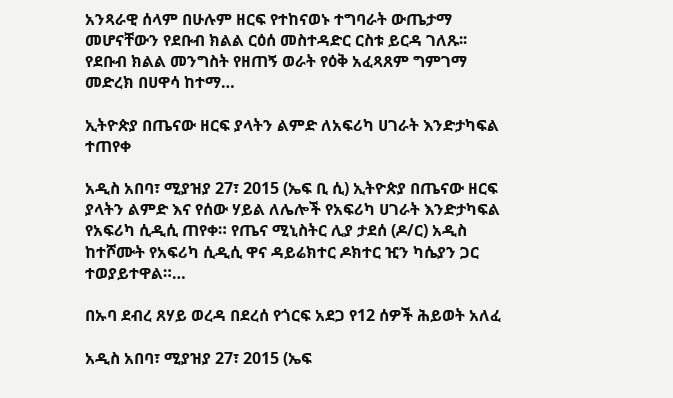አንጻራዊ ሰላም በሁሉም ዘርፍ የተከናወኑ ተግባራት ውጤታማ መሆናቸውን የደቡብ ክልል ርዕሰ መስተዳድር ርስቱ ይርዳ ገለጹ፡፡ የደቡብ ክልል መንግስት የዘጠኝ ወራት የዕቅ አፈጻጸም ግምገማ መድረክ በሀዋሳ ከተማ…

ኢትዮጵያ በጤናው ዘርፍ ያላትን ልምድ ለአፍሪካ ሀገራት እንድታካፍል ተጠየቀ

አዲስ አበባ፣ ሚያዝያ 27፣ 2015 (ኤፍ ቢ ሲ) ኢትዮጵያ በጤናው ዘርፍ ያላትን ልምድ እና የሰው ሃይል ለሌሎች የአፍሪካ ሀገራት እንድታካፍል የአፍሪካ ሲዲሲ ጠየቀ። የጤና ሚኒስትር ሊያ ታደሰ (ዶ/ር) አዲስ ከተሾሙት የአፍሪካ ሲዲሲ ዋና ዳይሬክተር ዶክተር ዢን ካሴያን ጋር ተወያይተዋል።…

በኡባ ደብረ ጸሃይ ወረዳ በደረሰ የጎርፍ አደጋ የ12 ሰዎች ሕይወት አለፈ

አዲስ አበባ፣ ሚያዝያ 27፣ 2015 (ኤፍ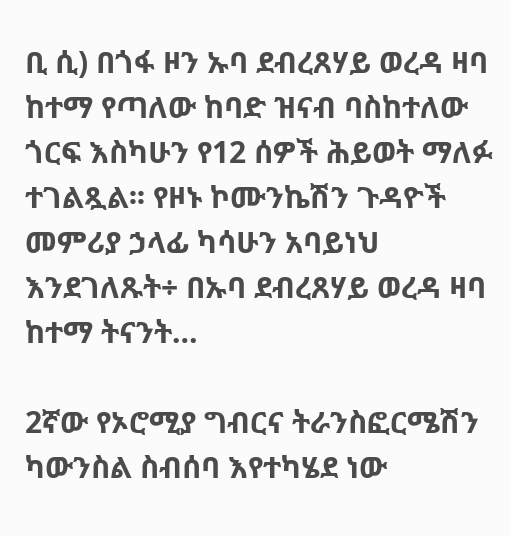ቢ ሲ) በጎፋ ዞን ኡባ ደብረጸሃይ ወረዳ ዛባ ከተማ የጣለው ከባድ ዝናብ ባስከተለው ጎርፍ እስካሁን የ12 ሰዎች ሕይወት ማለፉ ተገልጿል፡፡ የዞኑ ኮሙንኬሽን ጉዳዮች መምሪያ ኃላፊ ካሳሁን አባይነህ እንደገለጹት÷ በኡባ ደብረጸሃይ ወረዳ ዛባ ከተማ ትናንት…

2ኛው የኦሮሚያ ግብርና ትራንስፎርሜሽን ካውንስል ስብሰባ እየተካሄደ ነው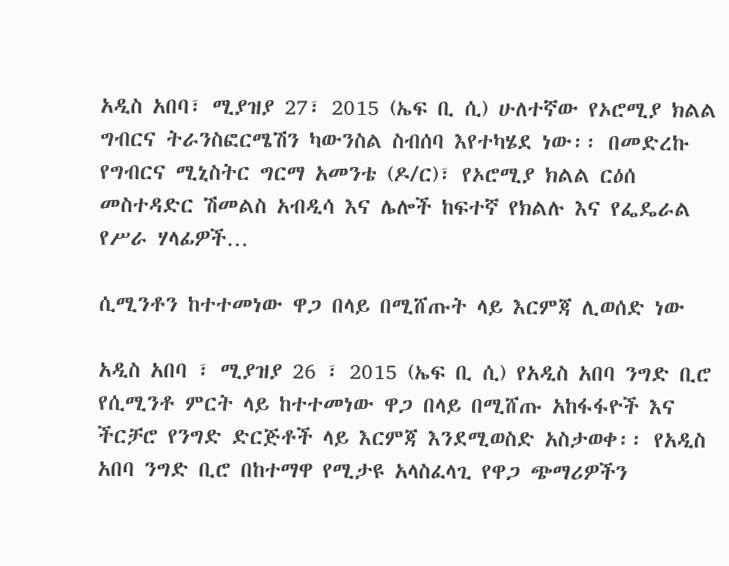አዲስ አበባ፣ ሚያዝያ 27፣ 2015 (ኤፍ ቢ ሲ) ሁለተኛው የኦሮሚያ ክልል ግብርና ትራንስፎርሜሽን ካውንስል ስብሰባ እየተካሄደ ነው፡፡ በመድረኩ የግብርና ሚኒስትር ግርማ አመንቴ (ዶ/ር)፣ የኦሮሚያ ክልል ርዕሰ መስተዳድር ሽመልስ አብዲሳ እና ሌሎች ከፍተኛ የክልሉ እና የፌዴራል የሥራ ሃላፊዎች…

ሲሚንቶን ከተተመነው ዋጋ በላይ በሚሸጡት ላይ እርምጃ ሊወሰድ ነው

አዲስ አበባ ፣ ሚያዝያ 26 ፣ 2015 (ኤፍ ቢ ሲ) የአዲስ አበባ ንግድ ቢሮ የሲሚንቶ ምርት ላይ ከተተመነው ዋጋ በላይ በሚሸጡ አከፋፋዮች እና ችርቻሮ የንግድ ድርጅቶች ላይ እርምጃ እንደሚወስድ አስታወቀ፡፡ የአዲስ አበባ ንግድ ቢሮ በከተማዋ የሚታዩ አላስፈላጊ የዋጋ ጭማሪዎችን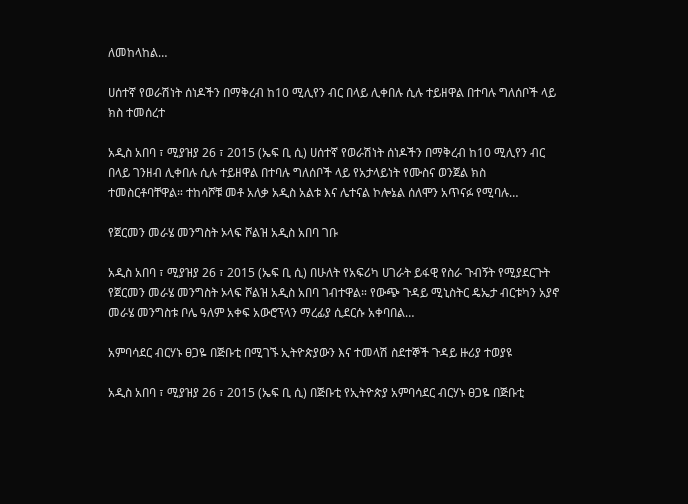ለመከላከል…

ሀሰተኛ የወራሽነት ሰነዶችን በማቅረብ ከ10 ሚሊየን ብር በላይ ሊቀበሉ ሲሉ ተይዘዋል በተባሉ ግለሰቦች ላይ ክስ ተመሰረተ

አዲስ አበባ ፣ ሚያዝያ 26 ፣ 2015 (ኤፍ ቢ ሲ) ሀሰተኛ የወራሽነት ሰነዶችን በማቅረብ ከ10 ሚሊየን ብር በላይ ገንዘብ ሊቀበሉ ሲሉ ተይዘዋል በተባሉ ግለሰቦች ላይ የአታላይነት የሙስና ወንጀል ክስ ተመስርቶባቸዋል። ተከሳሾቹ መቶ አለቃ አዲስ አልቱ እና ሌተናል ኮሎኔል ሰለሞን አጥናፉ የሚባሉ…

የጀርመን መራሄ መንግስት ኦላፍ ሾልዝ አዲስ አበባ ገቡ

አዲስ አበባ ፣ ሚያዝያ 26 ፣ 2015 (ኤፍ ቢ ሲ) በሁለት የአፍሪካ ሀገራት ይፋዊ የስራ ጉብኝት የሚያደርጉት የጀርመን መራሄ መንግስት ኦላፍ ሾልዝ አዲስ አበባ ገብተዋል። የውጭ ጉዳይ ሚኒስትር ዴኤታ ብርቱካን አያኖ መራሄ መንግስቱ ቦሌ ዓለም አቀፍ አውሮፕላን ማረፊያ ሲደርሱ አቀባበል…

አምባሳደር ብርሃኑ ፀጋዬ በጅቡቲ በሚገኙ ኢትዮጵያውን እና ተመላሽ ስደተኞች ጉዳይ ዙሪያ ተወያዩ

አዲስ አበባ ፣ ሚያዝያ 26 ፣ 2015 (ኤፍ ቢ ሲ) በጅቡቲ የኢትዮጵያ አምባሳደር ብርሃኑ ፀጋዬ በጅቡቲ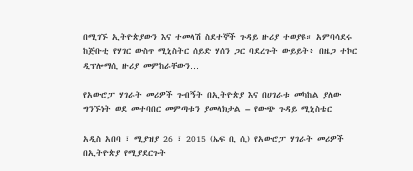በሚገኙ ኢትዮጵያውን እና ተመላሽ ስደተኞች ጉዳይ ዙሪያ ተወያዩ። አምባሳደሩ ከጅቡቲ የሃገር ውስጥ ሚኒስትር ሰይድ ሃሰን ጋር ባደረጉት ውይይት፥ በዜጋ ተኮር ዲፕሎማሲ ዙሪያ መምከራቸውን…

የአውሮፓ ሃገራት መሪዎች ጉብኝት በኢትዮጵያ እና በሀገራቱ መካከል ያለው ግንኙነት ወደ መተባበር መምጣቱን ያመላክታል – የውጭ ጉዳይ ሚኒስቴር

አዲስ አበባ ፣ ሚያዝያ 26 ፣ 2015 (ኤፍ ቢ ሲ) የአውሮፓ ሃገራት መሪዎች በኢትዮጵያ የሚያደርጉት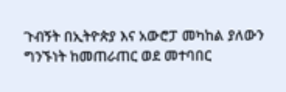ጉብኝት በኢትዮጵያ እና አውሮፓ መካከል ያለውን ግንኙነት ከመጠራጠር ወደ መተባበር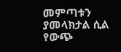መምጣቱን ያመላክታል ሲል የውጭ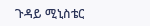ጉዳይ ሚኒስቴር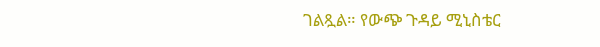ገልጿል። የውጭ ጉዳይ ሚኒስቴር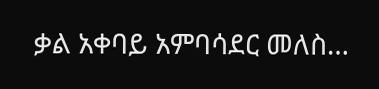ቃል አቀባይ አምባሳደር መለስ…